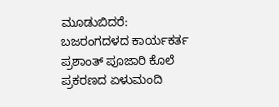ಮೂಡುಬಿದರೆ: ಬಜರಂಗದಳದ ಕಾರ್ಯಕರ್ತ ಪ್ರಶಾಂತ್ ಪೂಜಾರಿ ಕೊಲೆ ಪ್ರಕರಣದ ಏಳುಮಂದಿ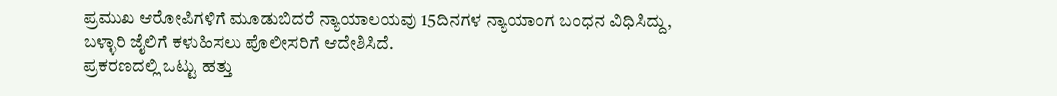ಪ್ರಮುಖ ಆರೋಪಿಗಳಿಗೆ ಮೂಡುಬಿದರೆ ನ್ಯಾಯಾಲಯವು 15ದಿನಗಳ ನ್ಯಾಯಾಂಗ ಬಂಧನ ವಿಧಿಸಿದ್ದು, ಬಳ್ಳಾರಿ ಜೈಲಿಗೆ ಕಳುಹಿಸಲು ಪೊಲೀಸರಿಗೆ ಆದೇಶಿಸಿದೆ.
ಪ್ರಕರಣದಲ್ಲಿ ಒಟ್ಟು ಹತ್ತು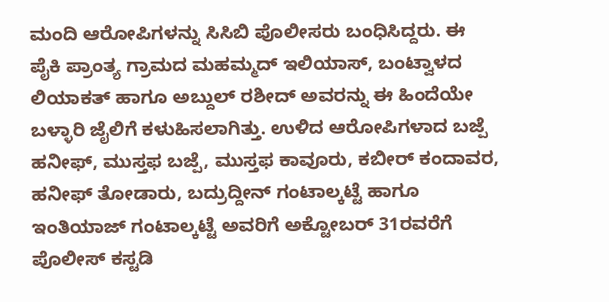ಮಂದಿ ಆರೋಪಿಗಳನ್ನು ಸಿಸಿಬಿ ಪೊಲೀಸರು ಬಂಧಿಸಿದ್ದರು. ಈ ಪೈಕಿ ಪ್ರಾಂತ್ಯ ಗ್ರಾಮದ ಮಹಮ್ಮದ್ ಇಲಿಯಾಸ್, ಬಂಟ್ವಾಳದ ಲಿಯಾಕತ್ ಹಾಗೂ ಅಬ್ದುಲ್ ರಶೀದ್ ಅವರನ್ನು ಈ ಹಿಂದೆಯೇ ಬಳ್ಳಾರಿ ಜೈಲಿಗೆ ಕಳುಹಿಸಲಾಗಿತ್ತು. ಉಳಿದ ಆರೋಪಿಗಳಾದ ಬಜ್ಪೆ ಹನೀಫ್, ಮುಸ್ತಫ ಬಜ್ಪೆ, ಮುಸ್ತಫ ಕಾವೂರು, ಕಬೀರ್ ಕಂದಾವರ, ಹನೀಫ್ ತೋಡಾರು, ಬದ್ರುದ್ದೀನ್ ಗಂಟಾಲ್ಕಟ್ಟೆ ಹಾಗೂ ಇಂತಿಯಾಜ್ ಗಂಟಾಲ್ಕಟ್ಟೆ ಅವರಿಗೆ ಅಕ್ಟೋಬರ್ 31ರವರೆಗೆ ಪೊಲೀಸ್ ಕಸ್ಟಡಿ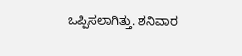ಒಪ್ಪಿಸಲಾಗಿತ್ತು. ಶನಿವಾರ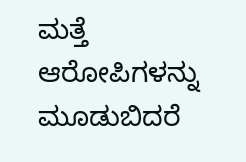ಮತ್ತೆ ಆರೋಪಿಗಳನ್ನು ಮೂಡುಬಿದರೆ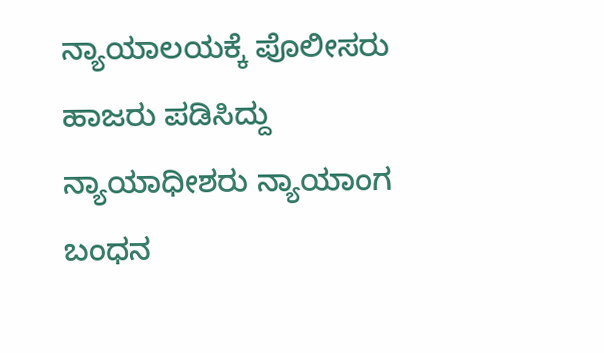ನ್ಯಾಯಾಲಯಕ್ಕೆ ಪೊಲೀಸರು ಹಾಜರು ಪಡಿಸಿದ್ದು ನ್ಯಾಯಾಧೀಶರು ನ್ಯಾಯಾಂಗ ಬಂಧನ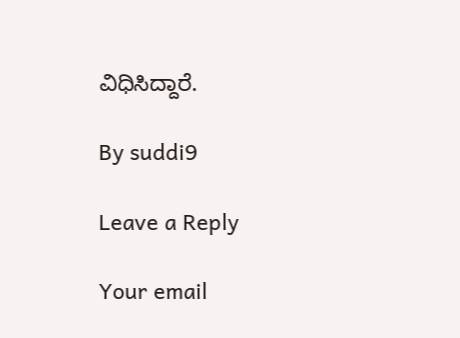ವಿಧಿಸಿದ್ದಾರೆ.

By suddi9

Leave a Reply

Your email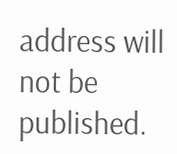address will not be published.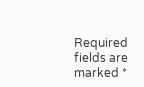Required fields are marked *